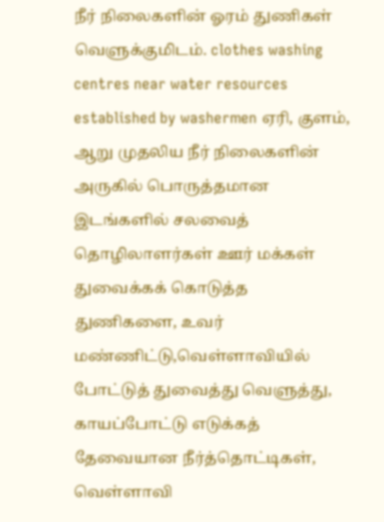நீர் நிலைகளின் ஓரம் துணிகள் வெளுக்குமிடம். clothes washing centres near water resources established by washermen ஏரி, குளம், ஆறு முதலிய நீர் நிலைகளின் அருகில் பொருத்தமான இடங்களில் சலவைத் தொழிலாளர்கள் ஊர் மக்கள் துவைக்கக் கொடுத்த துணிகளை, உவர் மண்ணிட்டு,வெள்ளாவியில் போட்டுத் துவைத்து வெளுத்து, காயப்போட்டு எடுக்கத் தேவையான நீர்த்தொட்டிகள், வெள்ளாவி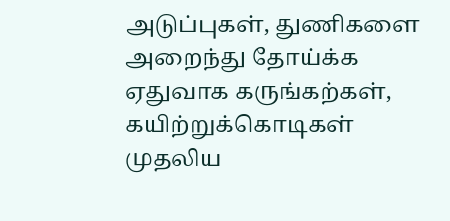அடுப்புகள், துணிகளை அறைந்து தோய்க்க ஏதுவாக கருங்கற்கள், கயிற்றுக்கொடிகள் முதலிய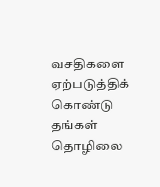வசதிகளை ஏற்படுத்திக் கொண்டு தங்கள் தொழிலை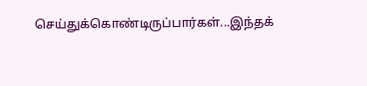செய்துக்கொண்டிருப்பார்கள்...இந்தக்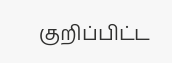குறிப்பிட்ட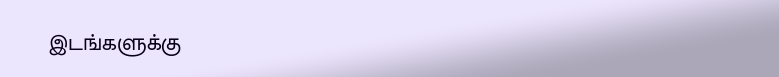இடங்களுக்கு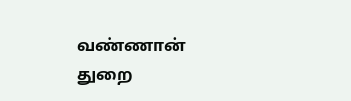வண்ணான் துறை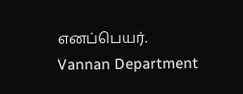எனப்பெயர்.
Vannan Department